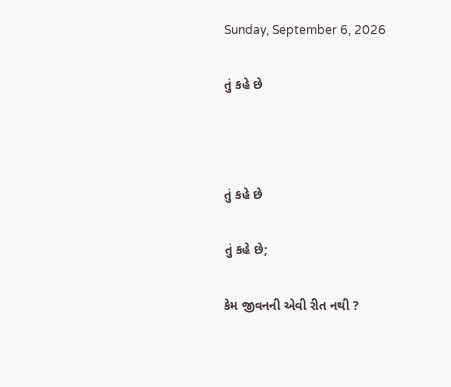Sunday, September 6, 2026

તું કહે છે



તું કહે છે

તું કહે છે;

કેમ જીવનની એવી રીત નથી ?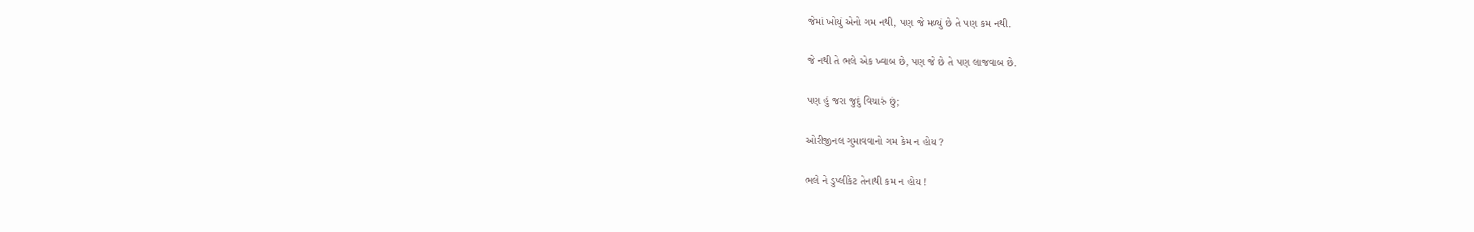જેમાં ખોયું એનો ગમ નથી, પણ જે મળ્યું છે તે પણ કમ નથી.

જે નથી તે ભલે એક ખ્વાબ છે, પણ જે છે તે પણ લાજવાબ છે.

પણ હું જરા જુદું વિચારું છું;

ઓરીજીનલ ગુમાવવાનો ગમ કેમ ન હોય ?

ભલે ને ડુપ્લીકેટ તેનાથી કમ ન હોય !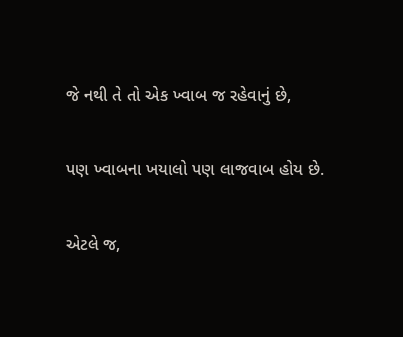જે નથી તે તો એક ખ્વાબ જ રહેવાનું છે,

પણ ખ્વાબના ખયાલો પણ લાજવાબ હોય છે.

એટલે જ,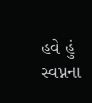હવે હું સ્વપ્નના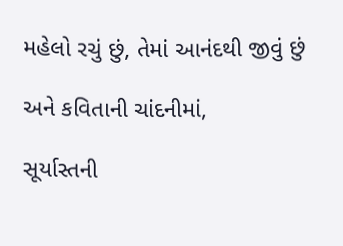મહેલો રચું છું, તેમાં આનંદથી જીવું છું

અને કવિતાની ચાંદનીમાં,

સૂર્યાસ્તની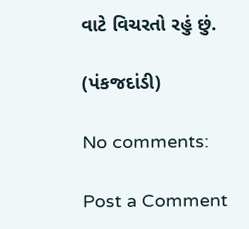વાટે વિચરતો રહું છું.

(પંકજદાંડી)

No comments:

Post a Comment